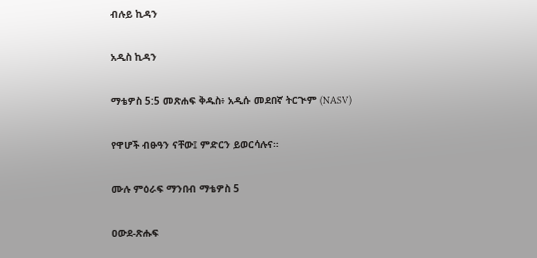ብሉይ ኪዳን

አዲስ ኪዳን

ማቴዎስ 5:5 መጽሐፍ ቅዱስ፥ አዲሱ መደበኛ ትርጒም (NASV)

የዋሆች ብፁዓን ናቸው፤ ምድርን ይወርሳሉና።

ሙሉ ምዕራፍ ማንበብ ማቴዎስ 5

ዐውደ-ጽሑፍ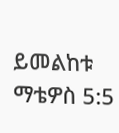ይመልከቱ ማቴዎስ 5:5